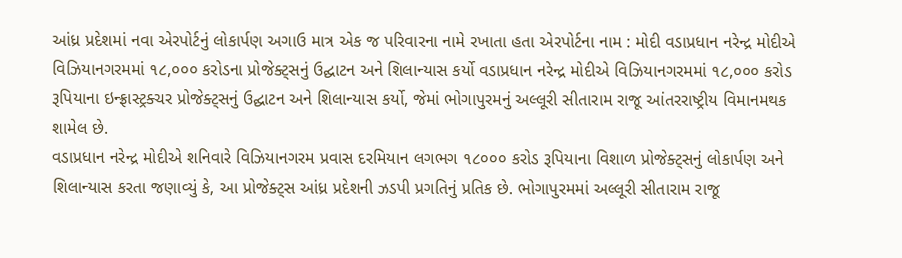આંધ્ર પ્રદેશમાં નવા એરપોર્ટનું લોકાર્પણ અગાઉ માત્ર એક જ પરિવારના નામે રખાતા હતા એરપોર્ટના નામ : મોદી વડાપ્રધાન નરેન્દ્ર મોદીએ વિઝિયાનગરમમાં ૧૮,૦૦૦ કરોડના પ્રોજેક્ટ્સનું ઉદ્ઘાટન અને શિલાન્યાસ કર્યો વડાપ્રધાન નરેન્દ્ર મોદીએ વિઝિયાનગરમમાં ૧૮,૦૦૦ કરોડ રૂપિયાના ઇન્ફ્રાસ્ટ્રક્ચર પ્રોજેક્ટ્સનું ઉદ્ઘાટન અને શિલાન્યાસ કર્યો, જેમાં ભોગાપુરમનું અલ્લૂરી સીતારામ રાજૂ આંતરરાષ્ટ્રીય વિમાનમથક શામેલ છે.
વડાપ્રધાન નરેન્દ્ર મોદીએ શનિવારે વિઝિયાનગરમ પ્રવાસ દરમિયાન લગભગ ૧૮૦૦૦ કરોડ રૂપિયાના વિશાળ પ્રોજેક્ટ્સનું લોકાર્પણ અને શિલાન્યાસ કરતા જણાવ્યું કે, આ પ્રોજેક્ટ્સ આંધ્ર પ્રદેશની ઝડપી પ્રગતિનું પ્રતિક છે. ભોગાપુરમમાં અલ્લૂરી સીતારામ રાજૂ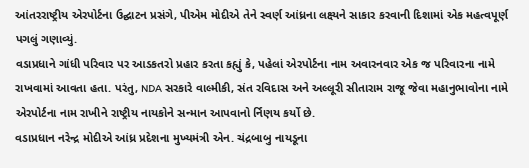આંતરરાષ્ટ્રીય એરપોર્ટના ઉદ્ઘાટન પ્રસંગે, પીએમ મોદીએ તેને સ્વર્ણ આંધ્રના લક્ષ્યને સાકાર કરવાની દિશામાં એક મહત્વપૂર્ણ પગલું ગણાવ્યું.
વડાપ્રધાને ગાંધી પરિવાર પર આડકતરો પ્રહાર કરતા કહ્યું કે, પહેલાં એરપોર્ટના નામ અવારનવાર એક જ પરિવારના નામે રાખવામાં આવતા હતા. પરંતુ, NDA સરકારે વાલ્મીકી, સંત રવિદાસ અને અલ્લૂરી સીતારામ રાજૂ જેવા મહાનુભાવોના નામે એરપોર્ટના નામ રાખીને રાષ્ટ્રીય નાયકોને સન્માન આપવાનો ર્નિણય કર્યો છે.
વડાપ્રધાન નરેન્દ્ર મોદીએ આંધ્ર પ્રદેશના મુખ્યમંત્રી એન. ચંદ્રબાબુ નાયડૂના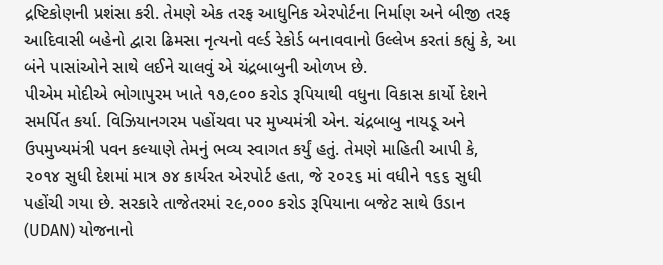દ્રષ્ટિકોણની પ્રશંસા કરી. તેમણે એક તરફ આધુનિક એરપોર્ટના નિર્માણ અને બીજી તરફ આદિવાસી બહેનો દ્વારા ઢિમસા નૃત્યનો વર્લ્ડ રેકોર્ડ બનાવવાનો ઉલ્લેખ કરતાં કહ્યું કે, આ બંને પાસાંઓને સાથે લઈને ચાલવું એ ચંદ્રબાબુની ઓળખ છે.
પીએમ મોદીએ ભોગાપુરમ ખાતે ૧૭,૯૦૦ કરોડ રૂપિયાથી વધુના વિકાસ કાર્યો દેશને સમર્પિત કર્યા. વિઝિયાનગરમ પહોંચવા પર મુખ્યમંત્રી એન. ચંદ્રબાબુ નાયડૂ અને ઉપમુખ્યમંત્રી પવન કલ્યાણે તેમનું ભવ્ય સ્વાગત કર્યું હતું. તેમણે માહિતી આપી કે, ૨૦૧૪ સુધી દેશમાં માત્ર ૭૪ કાર્યરત એરપોર્ટ હતા, જે ૨૦૨૬ માં વધીને ૧૬૬ સુધી પહોંચી ગયા છે. સરકારે તાજેતરમાં ૨૯,૦૦૦ કરોડ રૂપિયાના બજેટ સાથે ઉડાન (UDAN) યોજનાનો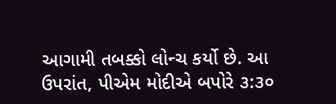આગામી તબક્કો લોન્ચ કર્યો છે. આ ઉપરાંત, પીએમ મોદીએ બપોરે ૩:૩૦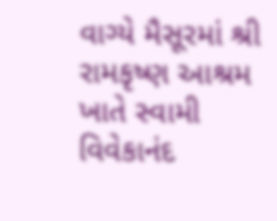વાગ્યે મૈસૂરમાં શ્રી રામકૃષ્ણ આશ્રમ ખાતે સ્વામી વિવેકાનંદ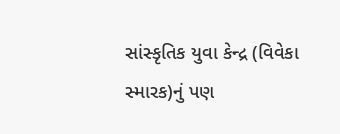સાંસ્કૃતિક યુવા કેન્દ્ર (વિવેકા સ્મારક)નું પણ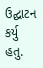ઉદ્ઘાટન કર્યુ હતુ.